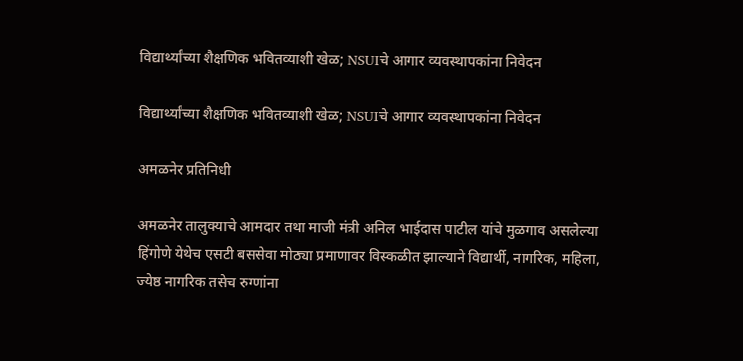विद्यार्थ्यांच्या शैक्षणिक भवितव्याशी खेळ; NSUIचे आगार व्यवस्थापकांना निवेदन

विद्यार्थ्यांच्या शैक्षणिक भवितव्याशी खेळ; NSUIचे आगार व्यवस्थापकांना निवेदन

अमळनेर प्रतिनिधी

अमळनेर तालुक्याचे आमदार तथा माजी मंत्री अनिल भाईदास पाटील यांचे मुळगाव असलेल्या हिंगोणे येथेच एसटी बससेवा मोठ्या प्रमाणावर विस्कळीत झाल्याने विद्यार्थी, नागरिक, महिला, ज्येष्ठ नागरिक तसेच रुग्णांना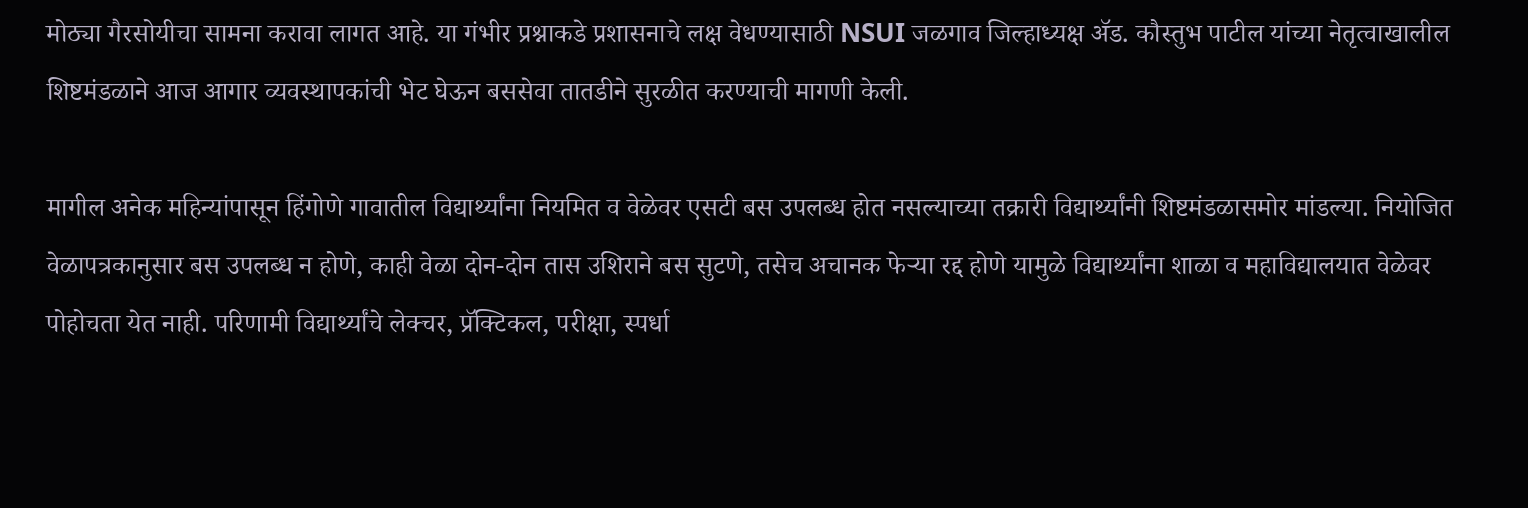मोठ्या गैरसोयीचा सामना करावा लागत आहे. या गंभीर प्रश्नाकडे प्रशासनाचे लक्ष वेधण्यासाठी NSUI जळगाव जिल्हाध्यक्ष ॲड. कौस्तुभ पाटील यांच्या नेतृत्वाखालील शिष्टमंडळाने आज आगार व्यवस्थापकांची भेट घेऊन बससेवा तातडीने सुरळीत करण्याची मागणी केली.

मागील अनेक महिन्यांपासून हिंगोणे गावातील विद्यार्थ्यांना नियमित व वेळेवर एसटी बस उपलब्ध होत नसल्याच्या तक्रारी विद्यार्थ्यांनी शिष्टमंडळासमोर मांडल्या. नियोजित वेळापत्रकानुसार बस उपलब्ध न होणे, काही वेळा दोन-दोन तास उशिराने बस सुटणे, तसेच अचानक फेऱ्या रद्द होणे यामुळे विद्यार्थ्यांना शाळा व महाविद्यालयात वेळेवर पोहोचता येत नाही. परिणामी विद्यार्थ्यांचे लेक्चर, प्रॅक्टिकल, परीक्षा, स्पर्धा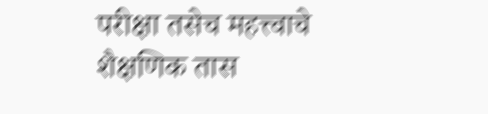परीक्षा तसेच महत्त्वाचे शैक्षणिक तास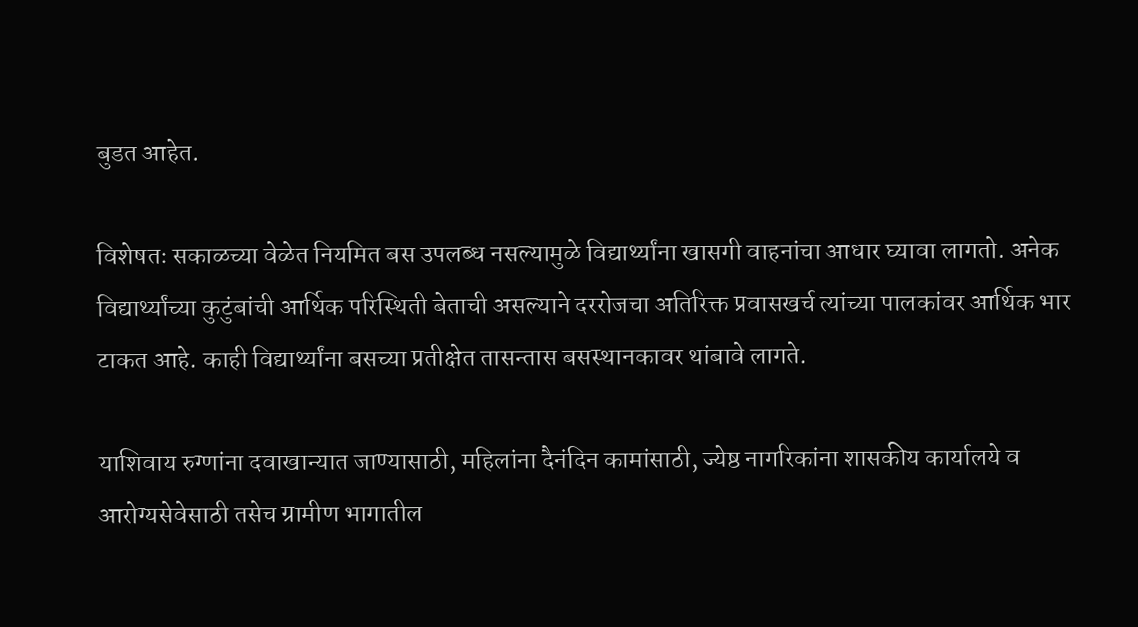बुडत आहेत.

विशेषतः सकाळच्या वेळेत नियमित बस उपलब्ध नसल्यामुळे विद्यार्थ्यांना खासगी वाहनांचा आधार घ्यावा लागतो. अनेक विद्यार्थ्यांच्या कुटुंबांची आर्थिक परिस्थिती बेताची असल्याने दररोजचा अतिरिक्त प्रवासखर्च त्यांच्या पालकांवर आर्थिक भार टाकत आहे. काही विद्यार्थ्यांना बसच्या प्रतीक्षेत तासन्तास बसस्थानकावर थांबावे लागते.

याशिवाय रुग्णांना दवाखान्यात जाण्यासाठी, महिलांना दैनंदिन कामांसाठी, ज्येष्ठ नागरिकांना शासकीय कार्यालये व आरोग्यसेवेसाठी तसेच ग्रामीण भागातील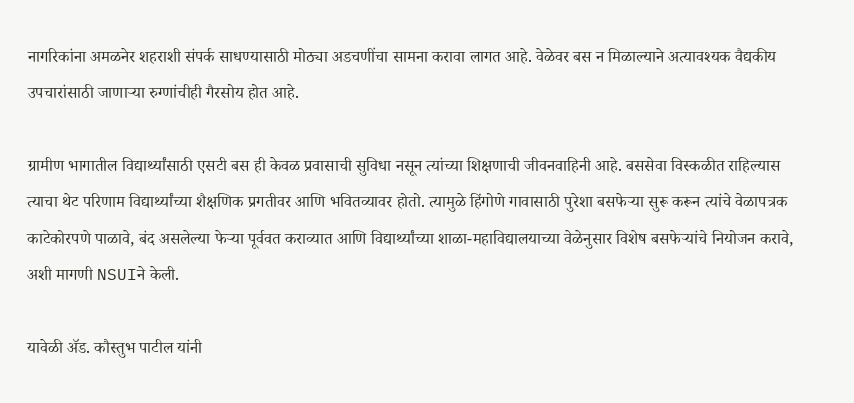नागरिकांना अमळनेर शहराशी संपर्क साधण्यासाठी मोठ्या अडचणींचा सामना करावा लागत आहे. वेळेवर बस न मिळाल्याने अत्यावश्यक वैद्यकीय उपचारांसाठी जाणाऱ्या रुग्णांचीही गैरसोय होत आहे.

ग्रामीण भागातील विद्यार्थ्यांसाठी एसटी बस ही केवळ प्रवासाची सुविधा नसून त्यांच्या शिक्षणाची जीवनवाहिनी आहे. बससेवा विस्कळीत राहिल्यास त्याचा थेट परिणाम विद्यार्थ्यांच्या शैक्षणिक प्रगतीवर आणि भवितव्यावर होतो. त्यामुळे हिंगोणे गावासाठी पुरेशा बसफेऱ्या सुरू करून त्यांचे वेळापत्रक काटेकोरपणे पाळावे, बंद असलेल्या फेऱ्या पूर्ववत कराव्यात आणि विद्यार्थ्यांच्या शाळा-महाविद्यालयाच्या वेळेनुसार विशेष बसफेऱ्यांचे नियोजन करावे, अशी मागणी NSUIने केली.

यावेळी ॲड. कौस्तुभ पाटील यांनी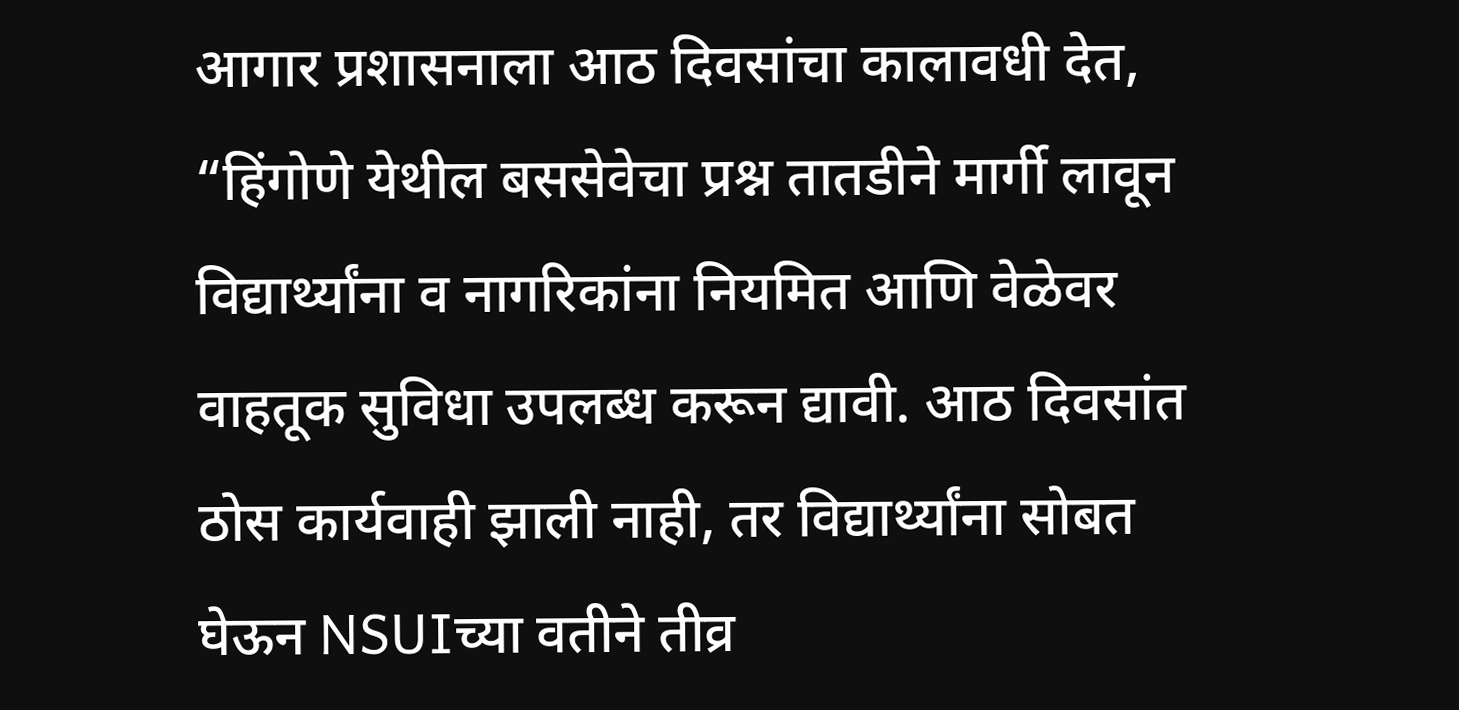आगार प्रशासनाला आठ दिवसांचा कालावधी देत, “हिंगोणे येथील बससेवेचा प्रश्न तातडीने मार्गी लावून विद्यार्थ्यांना व नागरिकांना नियमित आणि वेळेवर वाहतूक सुविधा उपलब्ध करून द्यावी. आठ दिवसांत ठोस कार्यवाही झाली नाही, तर विद्यार्थ्यांना सोबत घेऊन NSUIच्या वतीने तीव्र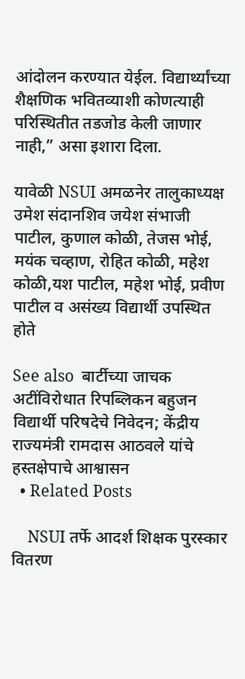आंदोलन करण्यात येईल. विद्यार्थ्यांच्या शैक्षणिक भवितव्याशी कोणत्याही परिस्थितीत तडजोड केली जाणार नाही,” असा इशारा दिला.

यावेळी NSUI अमळनेर तालुकाध्यक्ष उमेश संदानशिव जयेश संभाजी पाटील, कुणाल कोळी, तेजस भोई, मयंक चव्हाण, रोहित कोळी, महेश कोळी,यश पाटील, महेश भोई, प्रवीण पाटील व असंख्य विद्यार्थी उपस्थित होते

See also  बार्टीच्या जाचक अटींविरोधात रिपब्लिकन बहुजन विद्यार्थी परिषदेचे निवेदन; केंद्रीय राज्यमंत्री रामदास आठवले यांचे हस्तक्षेपाचे आश्वासन
  • Related Posts

    NSUI तर्फे आदर्श शिक्षक पुरस्कार वितरण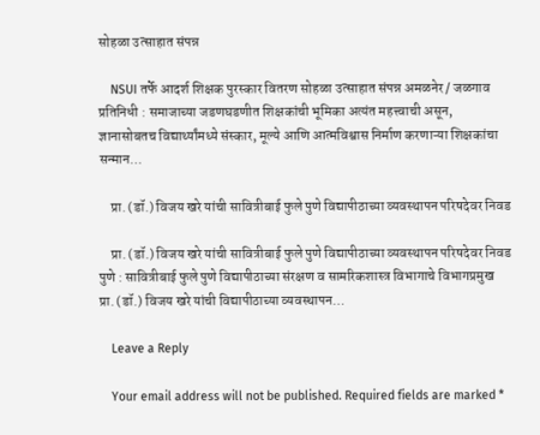सोहळा उत्साहात संपन्न

    NSUI तर्फे आदर्श शिक्षक पुरस्कार वितरण सोहळा उत्साहात संपन्न अमळनेर / जळगाव  प्रतिनिधी : समाजाच्या जडणघडणीत शिक्षकांची भूमिका अत्यंत महत्त्वाची असून, ज्ञानासोबतच विद्यार्थ्यांमध्ये संस्कार, मूल्ये आणि आत्मविश्वास निर्माण करणाऱ्या शिक्षकांचा सन्मान…

    प्रा. (डॉ.) विजय खरे यांची सावित्रीबाई फुले पुणे विद्यापीठाच्या व्यवस्थापन परिषदेवर निवड

    प्रा. (डॉ.) विजय खरे यांची सावित्रीबाई फुले पुणे विद्यापीठाच्या व्यवस्थापन परिषदेवर निवड पुणे : सावित्रीबाई फुले पुणे विद्यापीठाच्या संरक्षण व सामरिकशास्त्र विभागाचे विभागप्रमुख प्रा. (डॉ.) विजय खरे यांची विद्यापीठाच्या व्यवस्थापन…

    Leave a Reply

    Your email address will not be published. Required fields are marked *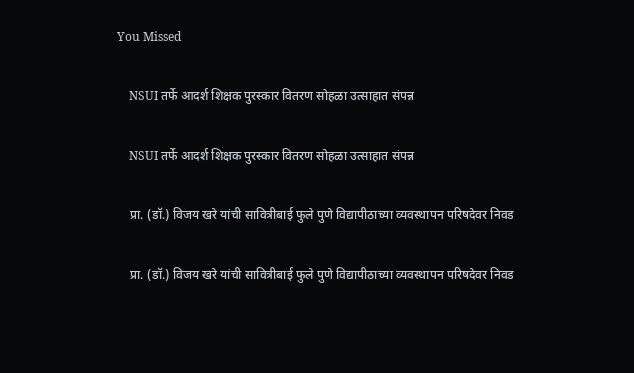You Missed

    NSUI तर्फे आदर्श शिक्षक पुरस्कार वितरण सोहळा उत्साहात संपन्न

    NSUI तर्फे आदर्श शिक्षक पुरस्कार वितरण सोहळा उत्साहात संपन्न

    प्रा. (डॉ.) विजय खरे यांची सावित्रीबाई फुले पुणे विद्यापीठाच्या व्यवस्थापन परिषदेवर निवड

    प्रा. (डॉ.) विजय खरे यांची सावित्रीबाई फुले पुणे विद्यापीठाच्या व्यवस्थापन परिषदेवर निवड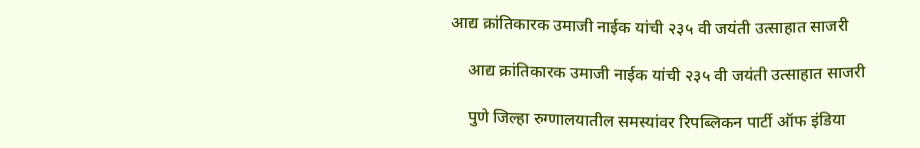आद्य क्रांतिकारक उमाजी नाईक यांची २३५ वी जयंती उत्साहात साजरी

    आद्य क्रांतिकारक उमाजी नाईक यांची २३५ वी जयंती उत्साहात साजरी

    पुणे जिल्हा रुग्णालयातील समस्यांवर रिपब्लिकन पार्टी ऑफ इंडिया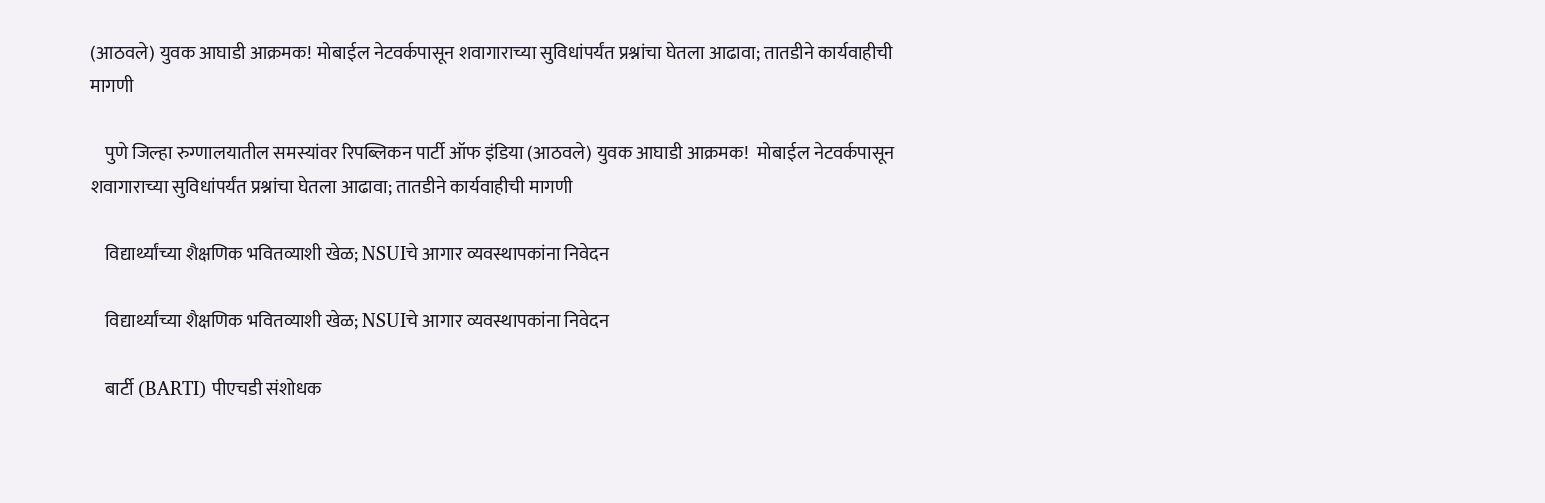(आठवले) युवक आघाडी आक्रमक! मोबाईल नेटवर्कपासून शवागाराच्या सुविधांपर्यंत प्रश्नांचा घेतला आढावा; तातडीने कार्यवाहीची मागणी

    पुणे जिल्हा रुग्णालयातील समस्यांवर रिपब्लिकन पार्टी ऑफ इंडिया (आठवले) युवक आघाडी आक्रमक!  मोबाईल नेटवर्कपासून शवागाराच्या सुविधांपर्यंत प्रश्नांचा घेतला आढावा; तातडीने कार्यवाहीची मागणी

    विद्यार्थ्यांच्या शैक्षणिक भवितव्याशी खेळ; NSUIचे आगार व्यवस्थापकांना निवेदन

    विद्यार्थ्यांच्या शैक्षणिक भवितव्याशी खेळ; NSUIचे आगार व्यवस्थापकांना निवेदन

    बार्टी (BARTI) पीएचडी संशोधक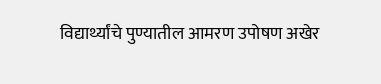विद्यार्थ्यांचे पुण्यातील आमरण उपोषण अखेर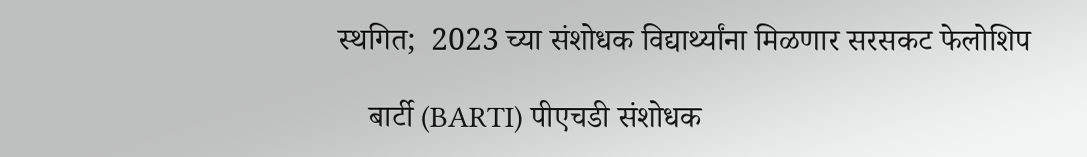स्थगित;  2023 च्या संशोधक विद्यार्थ्यांना मिळणार सरसकट फेलोशिप

    बार्टी (BARTI) पीएचडी संशोधक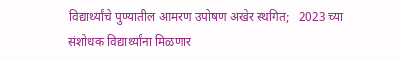विद्यार्थ्यांचे पुण्यातील आमरण उपोषण अखेर स्थगित;   2023 च्या संशोधक विद्यार्थ्यांना मिळणार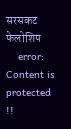सरसकट फेलोशिप
    error: Content is protected !!